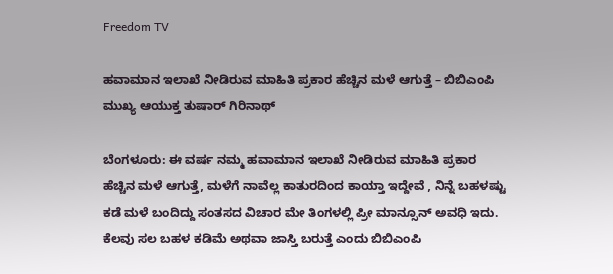Freedom TV

ಹವಾಮಾನ ಇಲಾಖೆ ನೀಡಿರುವ ಮಾಹಿತಿ ಪ್ರಕಾರ ಹೆಚ್ಚಿನ ಮಳೆ ಆಗುತ್ತೆ – ಬಿಬಿಎಂಪಿ ಮುಖ್ಯ ಆಯುಕ್ತ ತುಷಾರ್ ಗಿರಿನಾಥ್

ಬೆಂಗಳೂರು: ಈ ವರ್ಷ ನಮ್ಮ ಹವಾಮಾನ ಇಲಾಖೆ ನೀಡಿರುವ ಮಾಹಿತಿ ಪ್ರಕಾರ ಹೆಚ್ಚಿನ ಮಳೆ ಆಗುತ್ತೆ, ಮಳೆಗೆ ನಾವೆಲ್ಲ ಕಾತುರದಿಂದ ಕಾಯ್ತಾ ಇದ್ದೇವೆ , ನಿನ್ನೆ ಬಹಳಷ್ಟು ಕಡೆ ಮಳೆ ಬಂದಿದ್ದು ಸಂತಸದ ವಿಚಾರ ಮೇ ತಿಂಗಳಲ್ಲಿ ಪ್ರೀ ಮಾನ್ಸೂನ್ ಅವಧಿ ಇದು. ಕೆಲವು ಸಲ ಬಹಳ ಕಡಿಮೆ ಅಥವಾ ಜಾಸ್ತಿ ಬರುತ್ತೆ ಎಂದು ಬಿಬಿಎಂಪಿ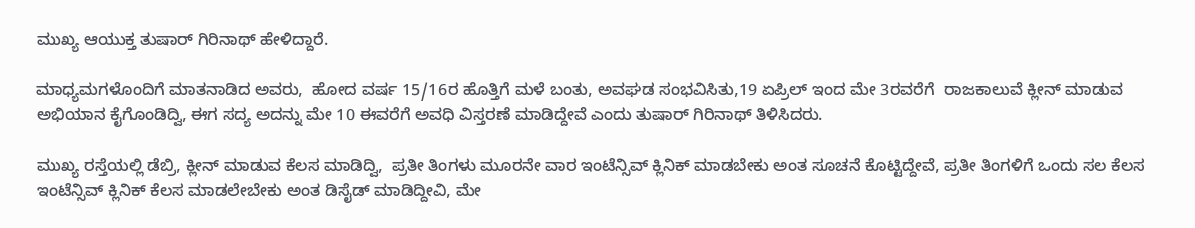ಮುಖ್ಯ ಆಯುಕ್ತ ತುಷಾರ್ ಗಿರಿನಾಥ್ ಹೇಳಿದ್ದಾರೆ.

ಮಾಧ್ಯಮಗಳೊಂದಿಗೆ ಮಾತನಾಡಿದ ಅವರು,  ಹೋದ ವರ್ಷ 15/16ರ ಹೊತ್ತಿಗೆ ಮಳೆ ಬಂತು, ಅವಘಡ ಸಂಭವಿಸಿತು,19 ಏಪ್ರಿಲ್ ಇಂದ ಮೇ 3ರವರೆಗೆ  ರಾಜಕಾಲುವೆ ಕ್ಲೀನ್ ಮಾಡುವ ಅಭಿಯಾನ ಕೈಗೊಂಡಿದ್ವಿ, ಈಗ ಸದ್ಯ ಅದನ್ನು ಮೇ 10 ಈವರೆಗೆ ಅವಧಿ ವಿಸ್ತರಣೆ ಮಾಡಿದ್ದೇವೆ ಎಂದು ತುಷಾರ್ ಗಿರಿನಾಥ್ ತಿಳಿಸಿದರು.

ಮುಖ್ಯ ರಸ್ತೆಯಲ್ಲಿ ಡೆಬ್ರಿ, ಕ್ಲೀನ್ ಮಾಡುವ ಕೆಲಸ ಮಾಡಿದ್ವಿ,  ಪ್ರತೀ ತಿಂಗಳು ಮೂರನೇ ವಾರ ಇಂಟೆನ್ಸಿವ್ ಕ್ಲಿನಿಕ್ ಮಾಡಬೇಕು ಅಂತ ಸೂಚನೆ ಕೊಟ್ಟಿದ್ದೇವೆ, ಪ್ರತೀ ತಿಂಗಳಿಗೆ ಒಂದು ಸಲ ಕೆಲಸ ಇಂಟೆನ್ಸಿವ್ ಕ್ಲಿನಿಕ್ ಕೆಲಸ ಮಾಡಲೇಬೇಕು ಅಂತ ಡಿಸೈಡ್ ಮಾಡಿದ್ದೀವಿ, ಮೇ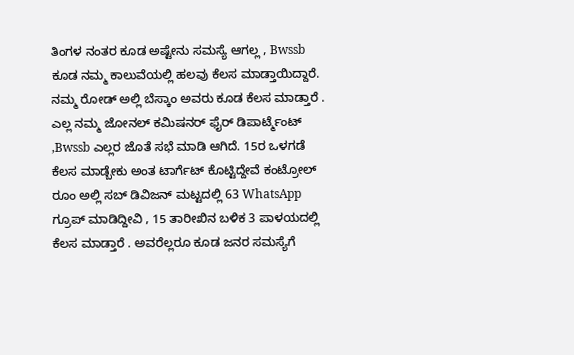ತಿಂಗಳ ನಂತರ ಕೂಡ ಅಷ್ಟೇನು ಸಮಸ್ಯೆ ಆಗಲ್ಲ , Bwssb ಕೂಡ ನಮ್ಮ ಕಾಲುವೆಯಲ್ಲಿ ಹಲವು ಕೆಲಸ ಮಾಡ್ತಾಯಿದ್ದಾರೆ. ನಮ್ಮ ರೋಡ್ ಅಲ್ಲಿ ಬೆಸ್ಕಾಂ ಅವರು ಕೂಡ ಕೆಲಸ ಮಾಡ್ತಾರೆ . ಎಲ್ಲ ನಮ್ಮ ಜೋನಲ್ ಕಮಿಷನರ್ ಫೈರ್ ಡಿಪಾರ್ಟ್ಮೆಂಟ್ ,Bwssb ಎಲ್ಲರ ಜೊತೆ ಸಭೆ ಮಾಡಿ ಆಗಿದೆ. 15ರ ಒಳಗಡೆ ಕೆಲಸ ಮಾಡ್ಬೇಕು ಅಂತ ಟಾರ್ಗೆಟ್ ಕೊಟ್ಟಿದ್ದೇವೆ ಕಂಟ್ರೋಲ್ ರೂಂ ಅಲ್ಲಿ ಸಬ್ ಡಿವಿಜನ್ ಮಟ್ಟದಲ್ಲಿ 63 WhatsApp ಗ್ರೂಪ್ ಮಾಡಿದ್ದೀವಿ , 15 ತಾರೀಖಿನ ಬಳಿಕ 3 ಪಾಳಯದಲ್ಲಿ ಕೆಲಸ ಮಾಡ್ತಾರೆ . ಅವರೆಲ್ಲರೂ ಕೂಡ ಜನರ ಸಮಸ್ಯೆಗೆ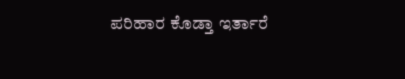ಪರಿಹಾರ ಕೊಡ್ತಾ ಇರ್ತಾರೆ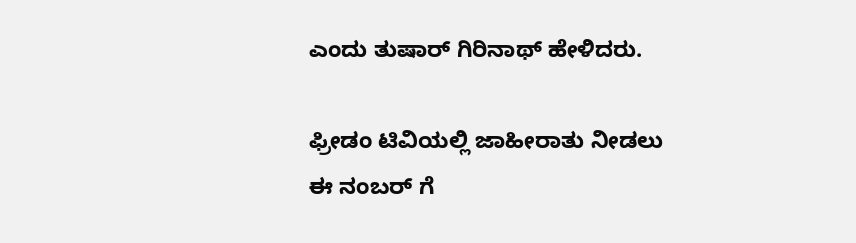ಎಂದು ತುಷಾರ್ ಗಿರಿನಾಥ್ ಹೇಳಿದರು.

ಫ್ರೀಡಂ ಟಿವಿಯಲ್ಲಿ ಜಾಹೀರಾತು ನೀಡಲು
ಈ ನಂಬರ್ ಗೆ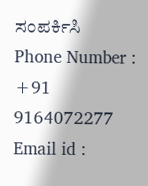ಸಂಪರ್ಕಿಸಿ
Phone Number : +91 9164072277
Email id :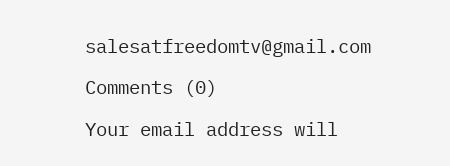salesatfreedomtv@gmail.com

Comments (0)

Your email address will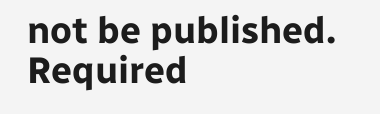not be published. Required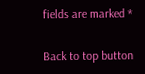fields are marked *

Back to top button